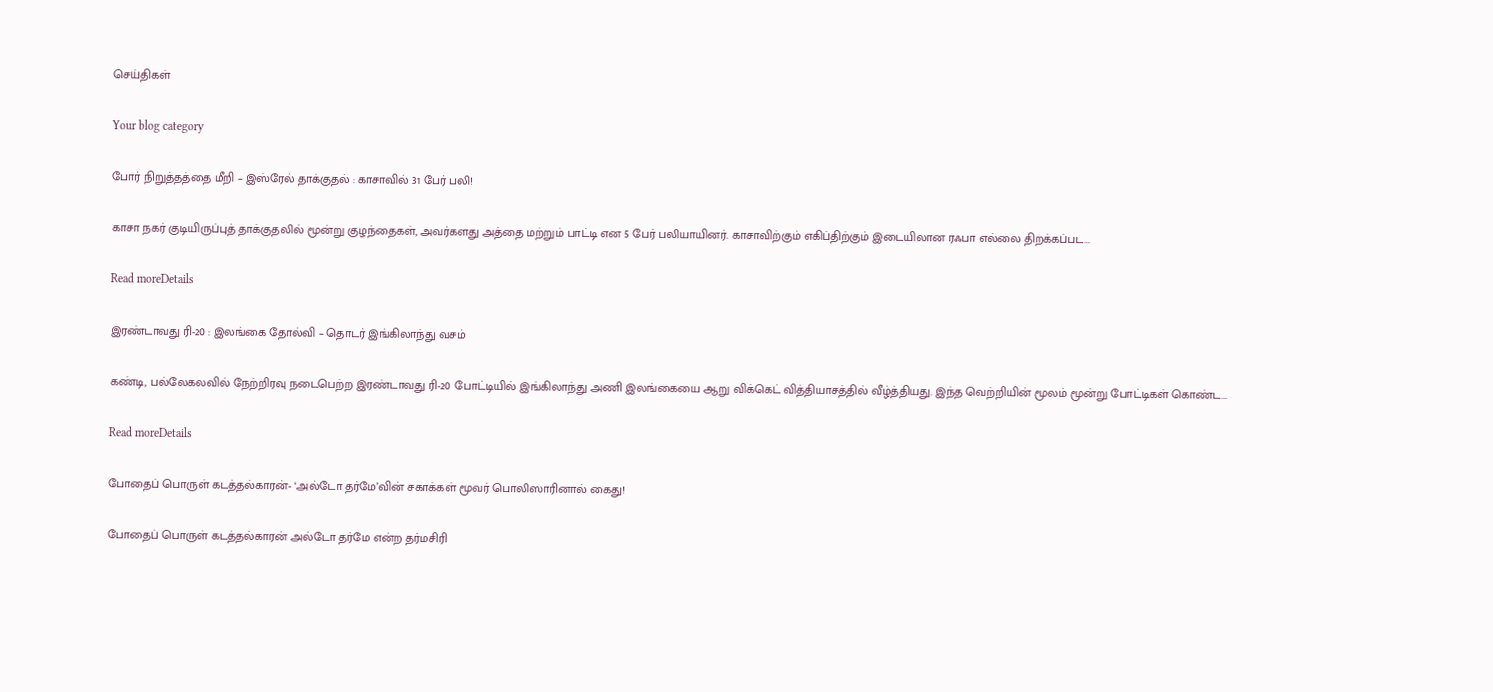செய்திகள்

Your blog category

போர் நிறுத்தத்தை மீறி – இஸ்ரேல் தாக்குதல் : காசாவில் 31 பேர் பலி!

காசா நகர் குடியிருப்புத் தாக்குதலில் மூன்று குழந்தைகள், அவர்களது அத்தை மற்றும் பாட்டி என 5 பேர் பலியாயினர். காசாவிற்கும் எகிப்திற்கும் இடையிலான ரஃபா எல்லை திறக்கப்பட...

Read moreDetails

இரண்டாவது ரி-20 : இலங்கை தோல்வி – தொடர் இங்கிலாந்து வசம்

கண்டி, பல்லேகலவில் நேற்றிரவு நடைபெற்ற இரண்டாவது ரி-20 போட்டியில் இங்கிலாந்து அணி இலங்கையை ஆறு விக்கெட் வித்தியாசத்தில் வீழ்த்தியது. இந்த வெற்றியின் மூலம் மூன்று போட்டிகள் கொண்ட...

Read moreDetails

போதைப் பொருள் கடத்தல்காரன்- ‘அல்டோ தர்மே’வின் சகாக்கள் மூவர் பொலிஸாரினால் கைது!

போதைப் பொருள் கடத்தல்காரன் அல்டோ தர்மே என்ற தர்மசிரி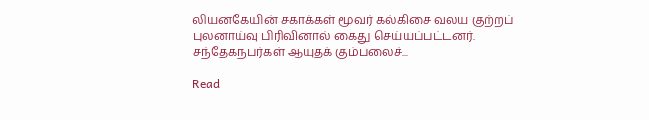லியனகேயின் சகாக்கள் மூவர் கல்கிசை வலய குற்றப் புலனாய்வு பிரிவினால் கைது செய்யப்பட்டனர். சந்தேகநபர்கள் ஆயுதக் கும்பலைச்...

Read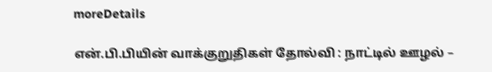moreDetails

என்.பி.பியின் வாக்குறுதிகள் தோல்வி : நாட்டில் ஊழல் –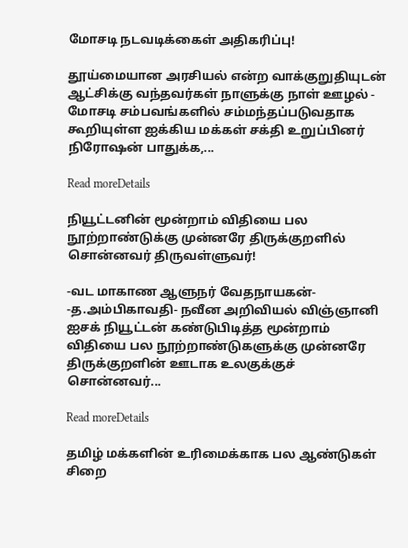மோசடி நடவடிக்கைள் அதிகரிப்பு!

தூய்மையான அரசியல் என்ற வாக்குறுதியுடன் ஆட்சிக்கு வந்தவர்கள் நாளுக்கு நாள் ஊழல் - மோசடி சம்பவங்களில் சம்மந்தப்படுவதாக கூறியுள்ள ஐக்கிய மக்கள் சக்தி உறுப்பினர் நிரோஷன் பாதுக்க,...

Read moreDetails

நியூட்டனின் மூன்றாம் விதியை பல நூற்றாண்டுக்கு முன்னரே திருக்குறளில் சொன்னவர் திருவள்ளுவர்!

-வட மாகாண ஆளுநர் வேதநாயகன்- -த.அம்பிகாவதி- நவீன அறிவியல் விஞ்ஞானி ஐசக் நியூட்டன் கண்டுபிடித்த மூன்றாம் விதியை பல நூற்றாண்டுகளுக்கு முன்னரே திருக்குறளின் ஊடாக உலகுக்குச் சொன்னவர்...

Read moreDetails

தமிழ் மக்களின் உரிமைக்காக பல ஆண்டுகள் சிறை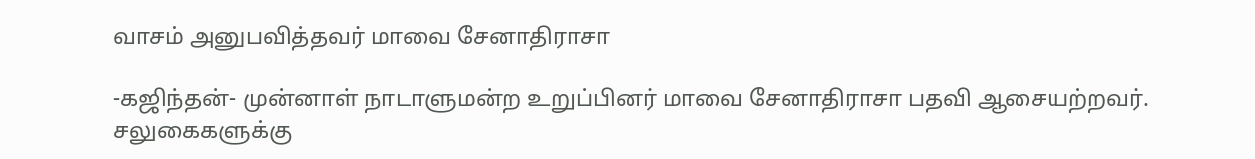வாசம் அனுபவித்தவர் மாவை சேனாதிராசா

-கஜிந்தன்- முன்னாள் நாடாளுமன்ற உறுப்பினர் மாவை சேனாதிராசா பதவி ஆசையற்றவர். சலுகைகளுக்கு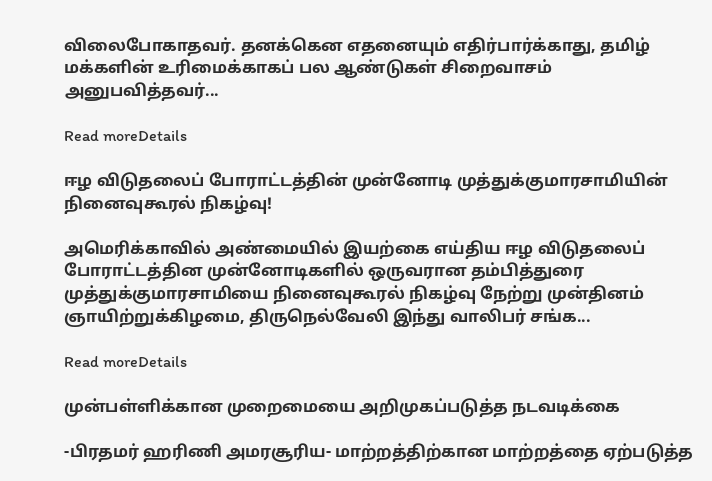விலைபோகாதவர். தனக்கென எதனையும் எதிர்பார்க்காது, தமிழ் மக்களின் உரிமைக்காகப் பல ஆண்டுகள் சிறைவாசம் அனுபவித்தவர்...

Read moreDetails

ஈழ விடுதலைப் போராட்டத்தின் முன்னோடி முத்துக்குமாரசாமியின் நினைவுகூரல் நிகழ்வு!

அமெரிக்காவில் அண்மையில் இயற்கை எய்திய ஈழ விடுதலைப் போராட்டத்தின முன்னோடிகளில் ஒருவரான தம்பித்துரை முத்துக்குமாரசாமியை நினைவுகூரல் நிகழ்வு நேற்று முன்தினம் ஞாயிற்றுக்கிழமை, திருநெல்வேலி இந்து வாலிபர் சங்க...

Read moreDetails

முன்பள்ளிக்கான முறைமையை அறிமுகப்படுத்த நடவடிக்கை

-பிரதமர் ஹரிணி அமரசூரிய- மாற்றத்திற்கான மாற்றத்தை ஏற்படுத்த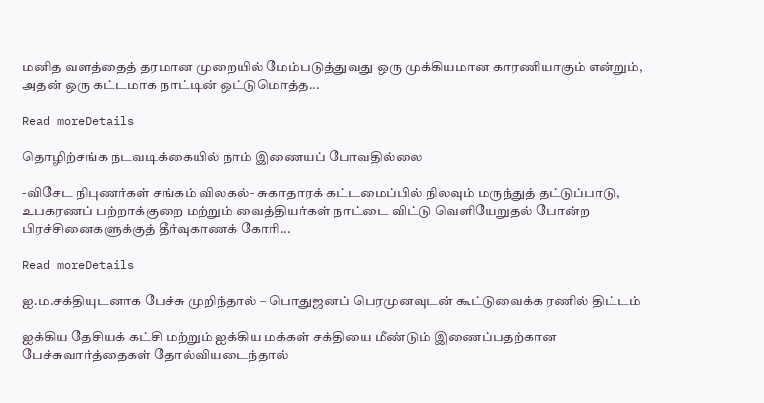மனித வளத்தைத் தரமான முறையில் மேம்படுத்துவது ஒரு முக்கியமான காரணியாகும் என்றும், அதன் ஒரு கட்டமாக நாட்டின் ஒட்டுமொத்த...

Read moreDetails

தொழிற்சங்க நடவடிக்கையில் நாம் இணையப் போவதில்லை

-விசேட நிபுணர்கள் சங்கம் விலகல்- சுகாதாரக் கட்டமைப்பில் நிலவும் மருந்துத் தட்டுப்பாடு, உபகரணப் பற்றாக்குறை மற்றும் வைத்தியர்கள் நாட்டை விட்டு வெளியேறுதல் போன்ற பிரச்சினைகளுக்குத் தீர்வுகாணக் கோரி...

Read moreDetails

ஐ.ம.சக்தியுடனாக பேச்சு முறிந்தால் – பொதுஜனப் பெரமுனவுடன் கூட்டுவைக்க ரணில் திட்டம்

ஐக்கிய தேசியக் கட்சி மற்றும் ஐக்கிய மக்கள் சக்தியை மீண்டும் இணைப்பதற்கான பேச்சுவார்த்தைகள் தோல்வியடைந்தால்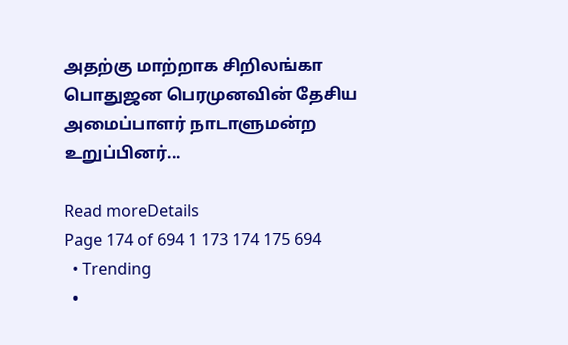அதற்கு மாற்றாக சிறிலங்கா பொதுஜன பெரமுனவின் தேசிய அமைப்பாளர் நாடாளுமன்ற உறுப்பினர்...

Read moreDetails
Page 174 of 694 1 173 174 175 694
  • Trending
  •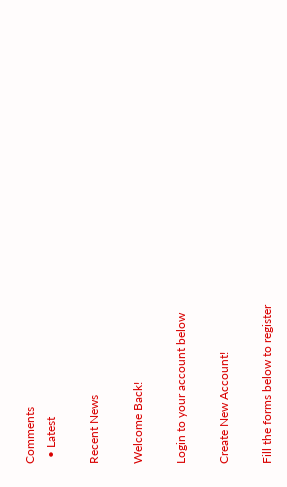Comments
  • Latest

Recent News

Welcome Back!

Login to your account below

Create New Account!

Fill the forms below to register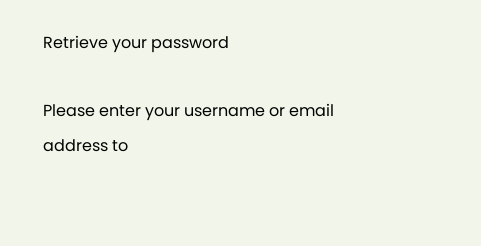Retrieve your password

Please enter your username or email address to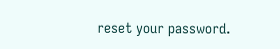reset your password.